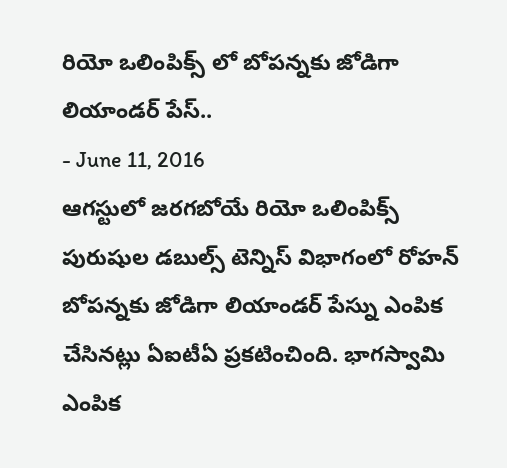రియో ఒలింపిక్స్ లో బోపన్నకు జోడిగా లియాండర్ పేస్..
- June 11, 2016
ఆగస్టులో జరగబోయే రియో ఒలింపిక్స్ పురుషుల డబుల్స్ టెన్నిస్ విభాగంలో రోహన్ బోపన్నకు జోడిగా లియాండర్ పేస్ను ఎంపిక చేసినట్లు ఏఐటీఏ ప్రకటించింది. భాగస్వామి ఎంపిక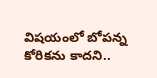విషయంలో బోపన్న కోరికను కాదని..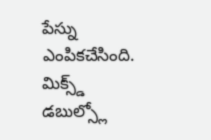పేస్ను ఎంపికచేసింది. మిక్స్డ్ డబుల్స్లో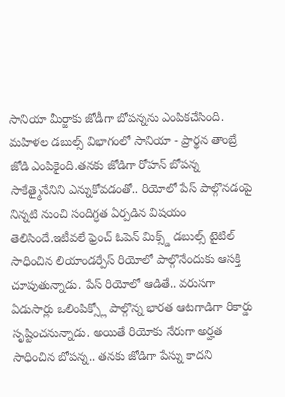సానియా మీర్జాకు జోడీగా బోపన్నను ఎంపికచేసింది. మహిళల డబుల్స్ విభాగంలో సానియా - ప్రార్థన తాంబ్రే జోడి ఎంపికైంది.తనకు జోడిగా రోహన్ బోపన్న సాకేత్మైనేనిని ఎన్నుకోవడంతో.. రియోలో పేస్ పాల్గొనడంపై నిన్నటి నుంచి సందిగ్ధత ఏర్పడిన విషయం తెలిసిందే.ఇటీవలే ఫ్రెంచ్ ఓపెన్ మిక్స్డ్ డబుల్స్ టైటిల్ సాధించిన లియాండర్పేస్ రియోలో పాల్గొనేందుకు ఆసక్తి చూపుతున్నాడు. పేస్ రియోలో ఆడితే.. వరుసగా ఏడుసార్లు ఒలింపిక్స్లో పాల్గొన్న భారత ఆటగాడిగా రికార్డు సృష్టించనున్నాడు. అయితే రియోకు నేరుగా అర్హత సాధించిన బోపన్న.. తనకు జోడిగా పేస్ను కాదని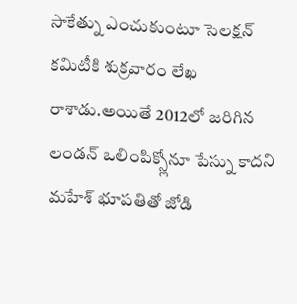సాకేత్ను ఎంచుకుంటూ సెలక్షన్ కమిటీకి శుక్రవారం లేఖ రాశాడు.అయితే 2012లో జరిగిన లండన్ ఒలింపిక్స్లోనూ పేస్ను కాదని మహేశ్ భూపతితో జోడి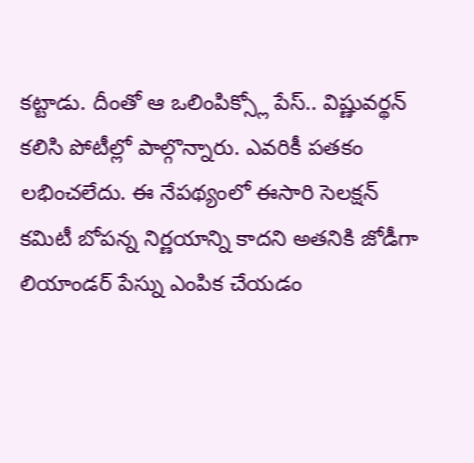కట్టాడు. దీంతో ఆ ఒలింపిక్స్లో పేస్.. విష్ణువర్థన్ కలిసి పోటీల్లో పాల్గొన్నారు. ఎవరికీ పతకం లభించలేదు. ఈ నేపథ్యంలో ఈసారి సెలక్షన్ కమిటీ బోపన్న నిర్ణయాన్ని కాదని అతనికి జోడీగా లియాండర్ పేస్ను ఎంపిక చేయడం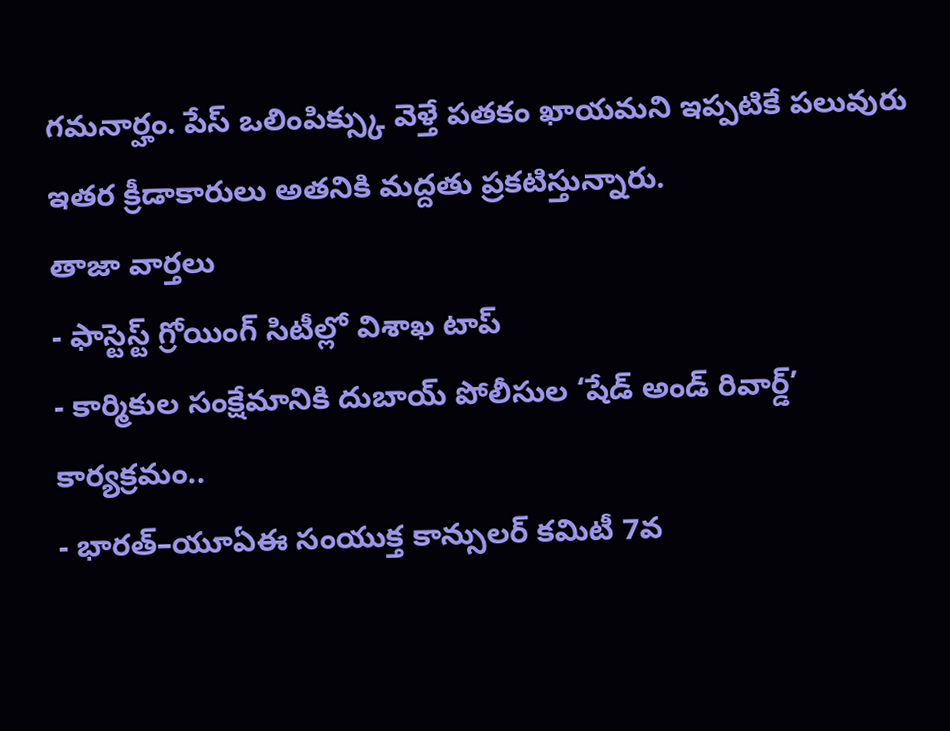గమనార్హం. పేస్ ఒలింపిక్స్కు వెళ్తే పతకం ఖాయమని ఇప్పటికే పలువురు ఇతర క్రీడాకారులు అతనికి మద్దతు ప్రకటిస్తున్నారు.
తాజా వార్తలు
- ఫాస్టెస్ట్ గ్రోయింగ్ సిటీల్లో విశాఖ టాప్
- కార్మికుల సంక్షేమానికి దుబాయ్ పోలీసుల ‘షేడ్ అండ్ రివార్డ్’ కార్యక్రమం..
- భారత్–యూఏఈ సంయుక్త కాన్సులర్ కమిటీ 7వ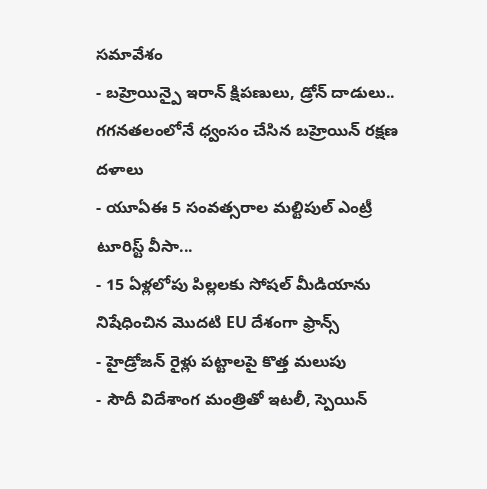సమావేశం
- బహ్రెయిన్పై ఇరాన్ క్షిపణులు, డ్రోన్ దాడులు.. గగనతలంలోనే ధ్వంసం చేసిన బహ్రెయిన్ రక్షణ దళాలు
- యూఏఈ 5 సంవత్సరాల మల్టిపుల్ ఎంట్రీ టూరిస్ట్ వీసా...
- 15 ఏళ్లలోపు పిల్లలకు సోషల్ మీడియాను నిషేధించిన మొదటి EU దేశంగా ఫ్రాన్స్
- హైడ్రోజన్ రైళ్లు పట్టాలపై కొత్త మలుపు
- సౌదీ విదేశాంగ మంత్రితో ఇటలీ, స్పెయిన్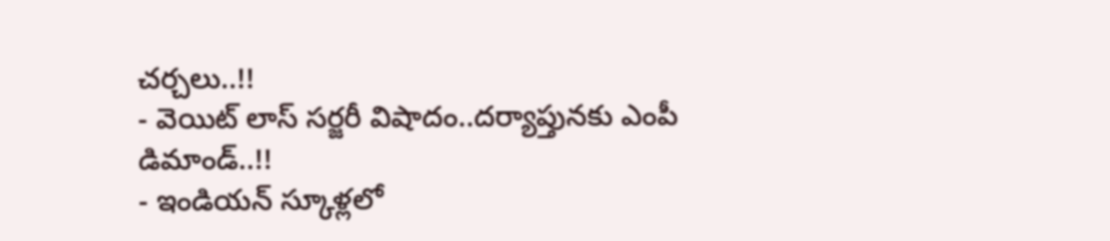చర్చలు..!!
- వెయిట్ లాస్ సర్జరీ విషాదం..దర్యాప్తునకు ఎంపీ డిమాండ్..!!
- ఇండియన్ స్కూళ్లలో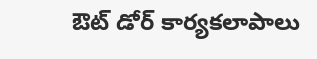ఔట్ డోర్ కార్యకలాపాలు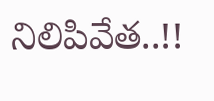నిలిపివేత..!!